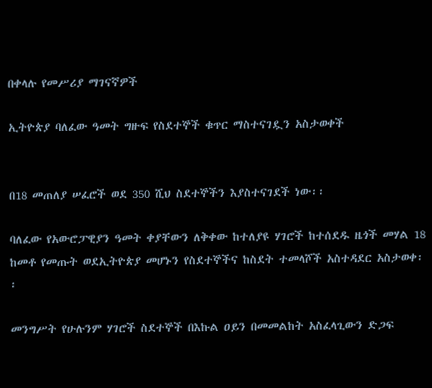በቀላሉ የመሥሪያ ማገናኛዎች

ኢትዮጵያ ባለፈው ዓመት ግዙፍ የስደተኞች ቁጥር ማስተናገዷን አስታወቀች


በ18 መጠለያ ሠፈሮች ወደ 350 ሺህ ስደተኞችን እያስተናገደች ነው፡፡

ባለፈው የአውሮፓዊያን ዓመት ቀያቸውን ለቅቀው ከተለያዩ ሃገሮች ከተሰደዱ ዜጎች መሃል 18 ከመቶ የመጡት ወደኢትዮጵያ መሆኑን የስደተኞችና ከስደት ተመላሾች አስተዳደር አስታወቀ፡፡

መንግሥት የሁሉንም ሃገሮች ስደተኞች በእኩል ዐይን በመመልከት አስፈላጊውን ድጋፍ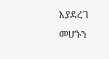እያደረገ መሆኑን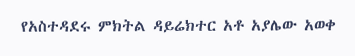የአስተዳደሩ ምክትል ዳይሬክተር አቶ አያሌው አወቀ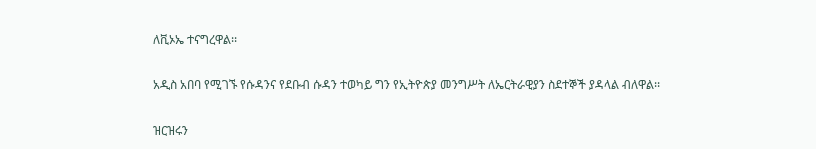ለቪኦኤ ተናግረዋል፡፡

አዲስ አበባ የሚገኙ የሱዳንና የደቡብ ሱዳን ተወካይ ግን የኢትዮጵያ መንግሥት ለኤርትራዊያን ስደተኞች ያዳላል ብለዋል፡፡

ዝርዝሩን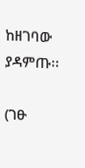ከዘገባው ያዳምጡ፡፡

(ገፁ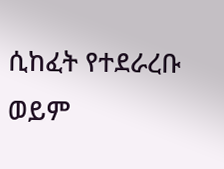ሲከፈት የተደራረቡ ወይም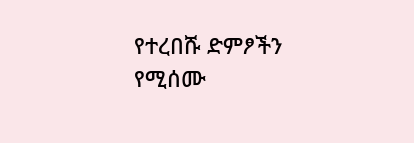የተረበሹ ድምፆችን የሚሰሙ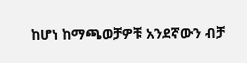ከሆነ ከማጫወቻዎቹ አንደኛውን ብቻ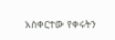አስቀርተው የቀሩትን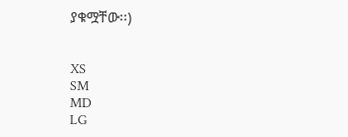ያቁሟቸው፡፡)


XS
SM
MD
LG